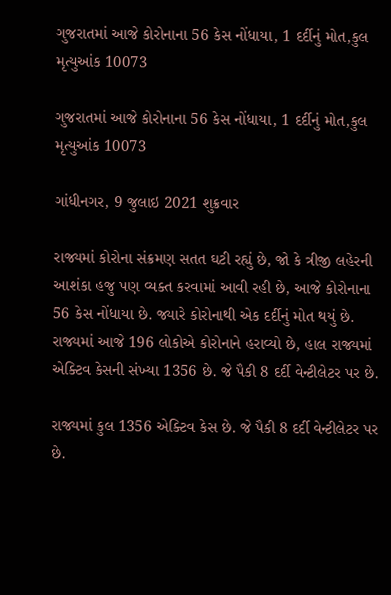ગુજરાતમાં આજે કોરોનાના 56 કેસ નોંધાયા, 1 દર્દીનું મોત,કુલ મૃત્યુઆંક 10073

ગુજરાતમાં આજે કોરોનાના 56 કેસ નોંધાયા, 1 દર્દીનું મોત,કુલ મૃત્યુઆંક 10073

ગાંધીનગર, 9 જુલાઇ 2021 શુક્રવાર

રાજ્યમાં કોરોના સંક્રમણ સતત ઘટી રહ્યું છે, જો કે ત્રીજી લહેરની આશંકા હજુ પણ વ્યક્ત કરવામાં આવી રહી છે, આજે કોરોનાના 56 કેસ નોંધાયા છે. જ્યારે કોરોનાથી એક દર્દીનું મોત થયું છે. રાજ્યમાં આજે 196 લોકોએ કોરોનાને હરાવ્યો છે, હાલ રાજ્યમાં એક્ટિવ કેસની સંખ્યા 1356 છે. જે પૈકી 8 દર્દી વેન્ટીલેટર પર છે.

રાજ્યમાં કુલ 1356 એક્ટિવ કેસ છે. જે પૈકી 8 દર્દી વેન્ટીલેટર પર છે.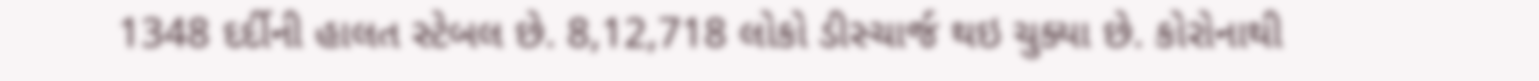1348 દર્દીની હાલત સ્ટેબલ છે. 8,12,718 લોકો ડીસ્ચાર્જ થઇ ચુક્યા છે. કોરોનાથી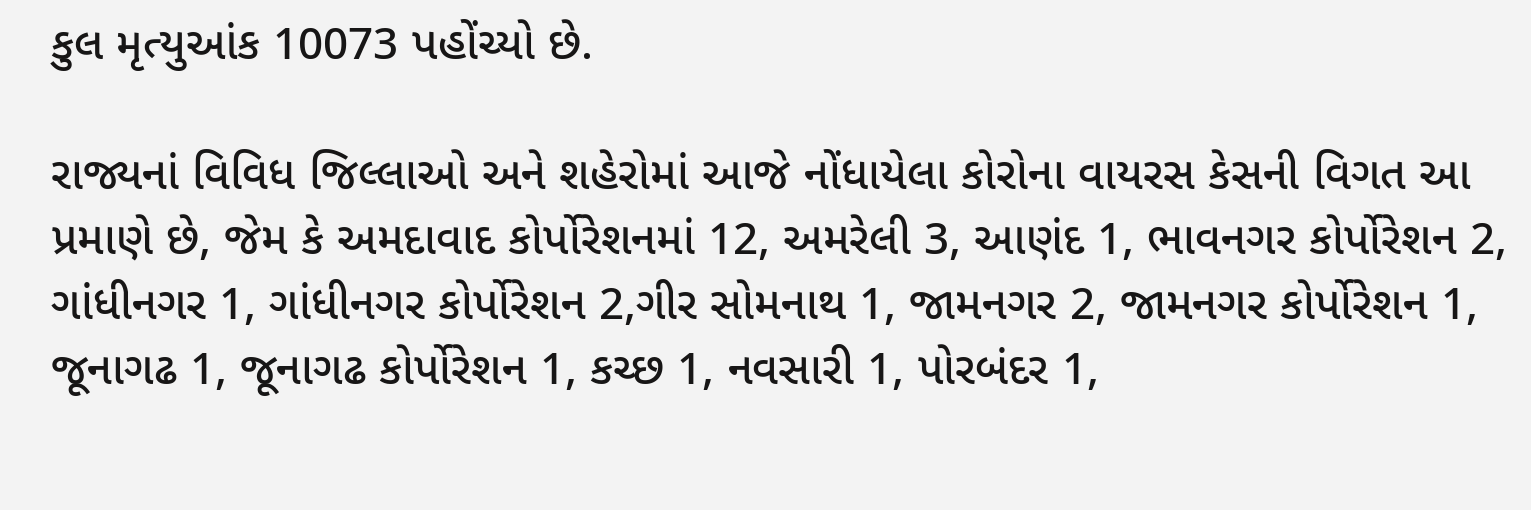કુલ મૃત્યુઆંક 10073 પહોંચ્યો છે.

રાજ્યનાં વિવિધ જિલ્લાઓ અને શહેરોમાં આજે નોંધાયેલા કોરોના વાયરસ કેસની વિગત આ પ્રમાણે છે, જેમ કે અમદાવાદ કોર્પોરેશનમાં 12, અમરેલી 3, આણંદ 1, ભાવનગર કોર્પોરેશન 2, ગાંધીનગર 1, ગાંધીનગર કોર્પોરેશન 2,ગીર સોમનાથ 1, જામનગર 2, જામનગર કોર્પોરેશન 1, જૂનાગઢ 1, જૂનાગઢ કોર્પોરેશન 1, કચ્છ 1, નવસારી 1, પોરબંદર 1,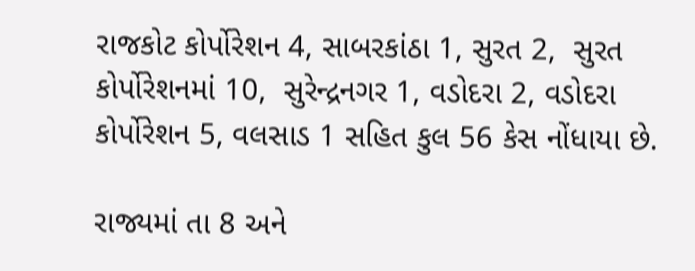રાજકોટ કોર્પોરેશન 4, સાબરકાંઠા 1, સુરત 2,  સુરત કોર્પોરેશનમાં 10,  સુરેન્દ્રનગર 1, વડોદરા 2, વડોદરા કોર્પોરેશન 5, વલસાડ 1 સહિત કુલ 56 કેસ નોંધાયા છે.

રાજ્યમાં તા 8 અને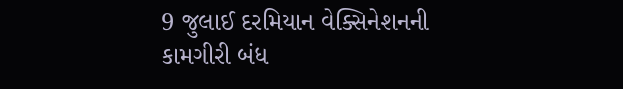9 જુલાઈ દરમિયાન વેક્સિનેશનની કામગીરી બંધ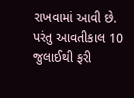રાખવામાં આવી છે. પરંતુ આવતીકાલ 10 જુલાઈથી ફરી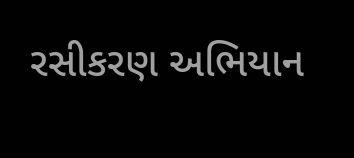રસીકરણ અભિયાન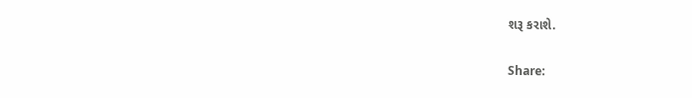શરૂ કરાશે.

Share: